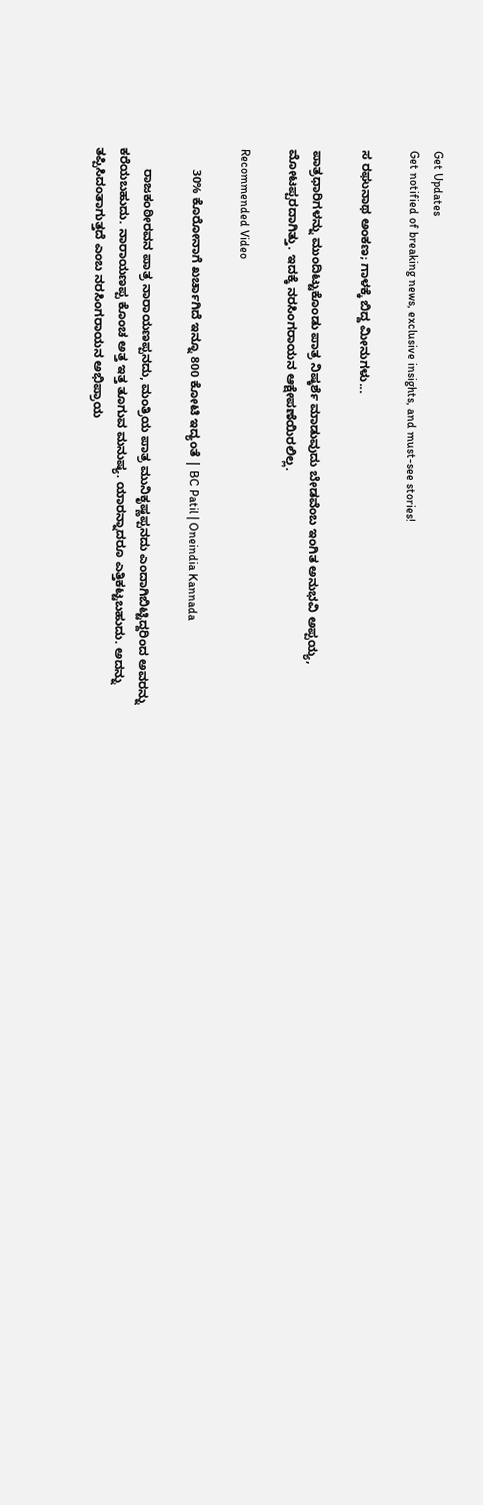Get Updates
Get notified of breaking news, exclusive insights, and must-see stories!

ಸ ರಘುನಾಥ ಅಂಕಣ; ಗಾಳಕ್ಕೆ ಬಿದ್ದ ಮೀನುಗಳು...

ಪಾತ್ರಧಾರಿಗಳನ್ನು ಮುಂದಿಟ್ಟುಕೊಂಡು ಪಾತ್ರ ನಿಷ್ಕರ್ಶೆ ಮಾಡುವುದು ಬೇಡವೆಂಬ ಇಂಗಿತ ಅನುಭವಿ ಅಪ್ಪಯ್ಯ, ಮೋಟಪ್ಪರದಾಗಿತ್ತು. ಇದಕ್ಕೆ ನರಸಿಂಗರಾಯನ ಆಕ್ಷೇಪಣೆಯಿರಲಿಲ್ಲ.

Recommended Video

      30% ಕೊರೋನಾಗೆ ಖರ್ಚಾಗಿದೆ ಇನ್ನೂ 800 ಕೋಟಿ ಇದ್ಯಂತೆ | BC Patil | Oneindia Kannada

      ರಾಜಕಂಠೀರವನ ಪಾತ್ರ ನಾರಾಯಣಪ್ಪನದು, ಮಂತ್ರಿಯ ಪಾತ್ರ ಮುನಿಕೃಷ್ಣಪ್ಪನದು ಎಂದಾಗಿಬಿಟ್ಟಿದ್ದರಿಂದ ಅವರನ್ನು ಕರೆಯಬಹುದು. ನಾರಾಯಣಪ್ಪ ಕೊಂಚ ಅತ್ತ ಇತ್ತ ತೂಗುವ ಮನುಷ್ಯ. ಯಾರನ್ನಾದರೂ ಎತ್ತಿಕಟ್ಟಬಹುದು. ಅದನ್ನು ತಪ್ಪಿಸಿದಂತಾಗುತ್ತದೆ ಎಂಬ ನರಸಿಂಗರಾಯನ ಅಭಿಪ್ರಾಯ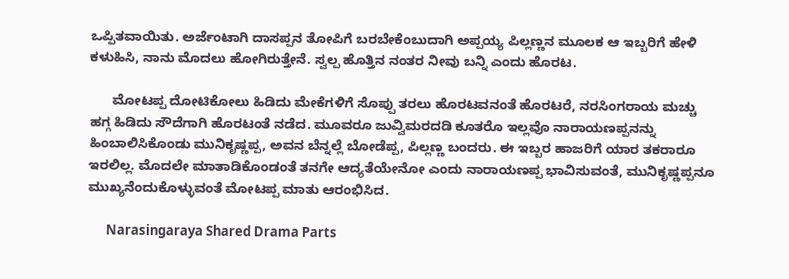ಒಪ್ಪಿತವಾಯಿತು. ಅರ್ಜೆಂಟಾಗಿ ದಾಸಪ್ಪನ ತೋಪಿಗೆ ಬರಬೇಕೆಂಬುದಾಗಿ ಅಪ್ಪಯ್ಯ ಪಿಲ್ಲಣ್ಣನ ಮೂಲಕ ಆ ಇಬ್ಬರಿಗೆ ಹೇಳಿ ಕಳುಹಿಸಿ, ನಾನು ಮೊದಲು ಹೋಗಿರುತ್ತೇನೆ. ಸ್ವಲ್ಪ ಹೊತ್ತಿನ ನಂತರ ನೀವು ಬನ್ನಿ ಎಂದು ಹೊರಟ.

      ಮೋಟಪ್ಪ ದೋಟಿಕೋಲು ಹಿಡಿದು ಮೇಕೆಗಳಿಗೆ ಸೊಪ್ಪು ತರಲು ಹೊರಟವನಂತೆ ಹೊರಟರೆ, ನರಸಿಂಗರಾಯ ಮಚ್ಚು ಹಗ್ಗ ಹಿಡಿದು ಸೌದೆಗಾಗಿ ಹೊರಟಂತೆ ನಡೆದ. ಮೂವರೂ ಜುವ್ವಿಮರದಡಿ ಕೂತರೊ ಇಲ್ಲವೊ ನಾರಾಯಣಪ್ಪನನ್ನು ಹಿಂಬಾಲಿಸಿಕೊಂಡು ಮುನಿಕೃಷ್ಣಪ್ಪ, ಅವನ ಬೆನ್ನಲ್ಲೆ ಬೋಡೆಪ್ಪ, ಪಿಲ್ಲಣ್ಣ ಬಂದರು. ಈ ಇಬ್ಬರ ಹಾಜರಿಗೆ ಯಾರ ತಕರಾರೂ ಇರಲಿಲ್ಲ. ಮೊದಲೇ ಮಾತಾಡಿಕೊಂಡಂತೆ ತನಗೇ ಆದ್ಯತೆಯೇನೋ ಎಂದು ನಾರಾಯಣಪ್ಪ ಭಾವಿಸುವಂತೆ, ಮುನಿಕೃಷ್ಣಪ್ಪನೂ ಮುಖ್ಯನೆಂದುಕೊಳ್ಳುವಂತೆ ಮೋಟಪ್ಪ ಮಾತು ಆರಂಭಿಸಿದ.

      Narasingaraya Shared Drama Parts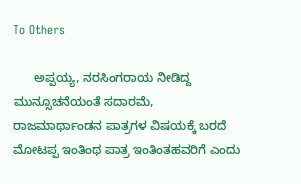To Others

      ಅಪ್ಪಯ್ಯ, ನರಸಿಂಗರಾಯ ನೀಡಿದ್ದ ಮುನ್ಸೂಚನೆಯಂತೆ ಸದಾರಮೆ, ರಾಜಮಾರ್ಥಾಂಡನ ಪಾತ್ರಗಳ ವಿಷಯಕ್ಕೆ ಬರದೆ ಮೋಟಪ್ಪ ಇಂತಿಂಥ ಪಾತ್ರ ಇಂತಿಂತಹವರಿಗೆ ಎಂದು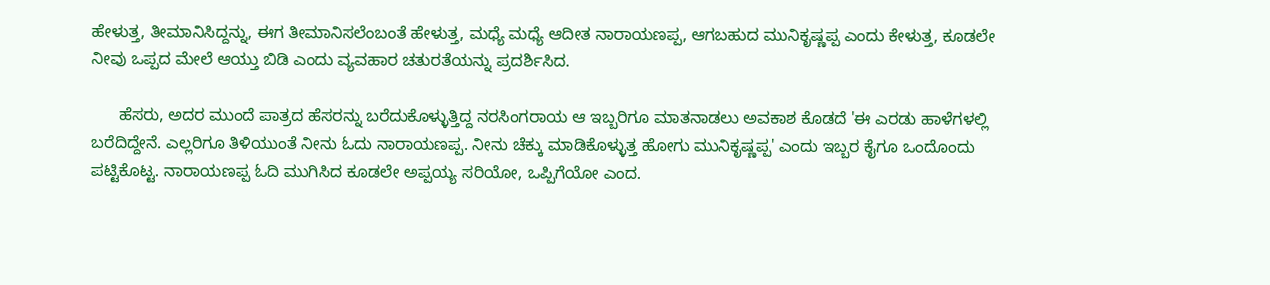ಹೇಳುತ್ತ, ತೀಮಾನಿಸಿದ್ದನ್ನು, ಈಗ ತೀಮಾನಿಸಲೆಂಬಂತೆ ಹೇಳುತ್ತ, ಮಧ್ಯೆ ಮಧ್ಯೆ ಆದೀತ ನಾರಾಯಣಪ್ಪ, ಆಗಬಹುದ ಮುನಿಕೃಷ್ಣಪ್ಪ ಎಂದು ಕೇಳುತ್ತ, ಕೂಡಲೇ ನೀವು ಒಪ್ಪದ ಮೇಲೆ ಆಯ್ತು ಬಿಡಿ ಎಂದು ವ್ಯವಹಾರ ಚತುರತೆಯನ್ನು ಪ್ರದರ್ಶಿಸಿದ.

      ಹೆಸರು, ಅದರ ಮುಂದೆ ಪಾತ್ರದ ಹೆಸರನ್ನು ಬರೆದುಕೊಳ್ಳುತ್ತಿದ್ದ ನರಸಿಂಗರಾಯ ಆ ಇಬ್ಬರಿಗೂ ಮಾತನಾಡಲು ಅವಕಾಶ ಕೊಡದೆ 'ಈ ಎರಡು ಹಾಳೆಗಳಲ್ಲಿ ಬರೆದಿದ್ದೇನೆ. ಎಲ್ಲರಿಗೂ ತಿಳಿಯುಂತೆ ನೀನು ಓದು ನಾರಾಯಣಪ್ಪ. ನೀನು ಚೆಕ್ಕು ಮಾಡಿಕೊಳ್ಳುತ್ತ ಹೋಗು ಮುನಿಕೃಷ್ಣಪ್ಪ' ಎಂದು ಇಬ್ಬರ ಕೈಗೂ ಒಂದೊಂದು ಪಟ್ಟಿಕೊಟ್ಟ. ನಾರಾಯಣಪ್ಪ ಓದಿ ಮುಗಿಸಿದ ಕೂಡಲೇ ಅಪ್ಪಯ್ಯ ಸರಿಯೋ, ಒಪ್ಪಿಗೆಯೋ ಎಂದ.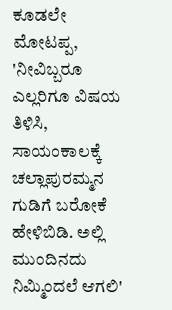ಕೂಡಲೇ ಮೋಟಪ್ಪ, 'ನೀವಿಬ್ಬರೂ ಎಲ್ಲರಿಗೂ ವಿಷಯ ತಿಳಿಸಿ, ಸಾಯಂಕಾಲಕ್ಕೆ ಚಲ್ಲಾಪುರಮ್ಮನ ಗುಡಿಗೆ ಬರೋಕೆ ಹೇಳಿಬಿಡಿ. ಅಲ್ಲಿ ಮುಂದಿನದು ನಿಮ್ಮಿಂದಲೆ ಆಗಲಿ'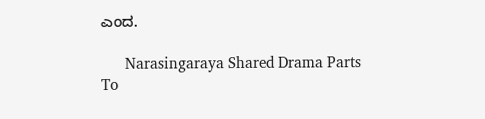ಎಂದ.

      Narasingaraya Shared Drama Parts To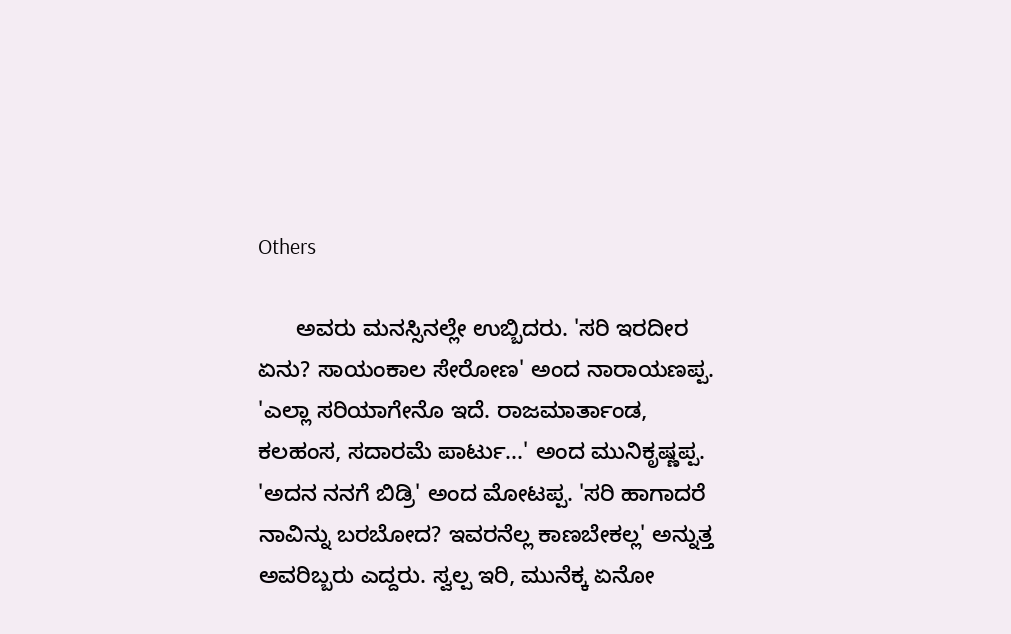Others

      ಅವರು ಮನಸ್ಸಿನಲ್ಲೇ ಉಬ್ಬಿದರು. 'ಸರಿ ಇರದೀರ ಏನು? ಸಾಯಂಕಾಲ ಸೇರೋಣ' ಅಂದ ನಾರಾಯಣಪ್ಪ. 'ಎಲ್ಲಾ ಸರಿಯಾಗೇನೊ ಇದೆ. ರಾಜಮಾರ್ತಾಂಡ, ಕಲಹಂಸ, ಸದಾರಮೆ ಪಾರ್ಟು...' ಅಂದ ಮುನಿಕೃಷ್ಣಪ್ಪ. 'ಅದನ ನನಗೆ ಬಿಡ್ರಿ' ಅಂದ ಮೋಟಪ್ಪ. 'ಸರಿ ಹಾಗಾದರೆ ನಾವಿನ್ನು ಬರಬೋದ? ಇವರನೆಲ್ಲ ಕಾಣಬೇಕಲ್ಲ' ಅನ್ನುತ್ತ ಅವರಿಬ್ಬರು ಎದ್ದರು. ಸ್ವಲ್ಪ ಇರಿ, ಮುನೆಕ್ಕ ಏನೋ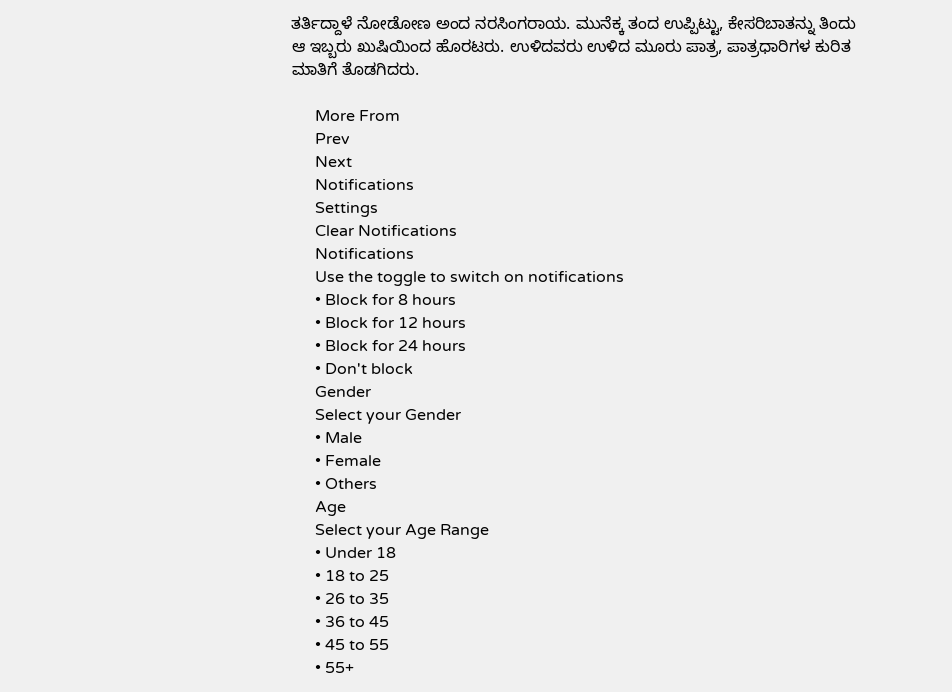ತರ್ತಿದ್ದಾಳೆ ನೋಡೋಣ ಅಂದ ನರಸಿಂಗರಾಯ. ಮುನೆಕ್ಕ ತಂದ ಉಪ್ಪಿಟ್ಟು, ಕೇಸರಿಬಾತನ್ನು ತಿಂದು ಆ ಇಬ್ಬರು ಖುಷಿಯಿಂದ ಹೊರಟರು. ಉಳಿದವರು ಉಳಿದ ಮೂರು ಪಾತ್ರ, ಪಾತ್ರಧಾರಿಗಳ ಕುರಿತ ಮಾತಿಗೆ ತೊಡಗಿದರು.

      More From
      Prev
      Next
      Notifications
      Settings
      Clear Notifications
      Notifications
      Use the toggle to switch on notifications
      • Block for 8 hours
      • Block for 12 hours
      • Block for 24 hours
      • Don't block
      Gender
      Select your Gender
      • Male
      • Female
      • Others
      Age
      Select your Age Range
      • Under 18
      • 18 to 25
      • 26 to 35
      • 36 to 45
      • 45 to 55
      • 55+